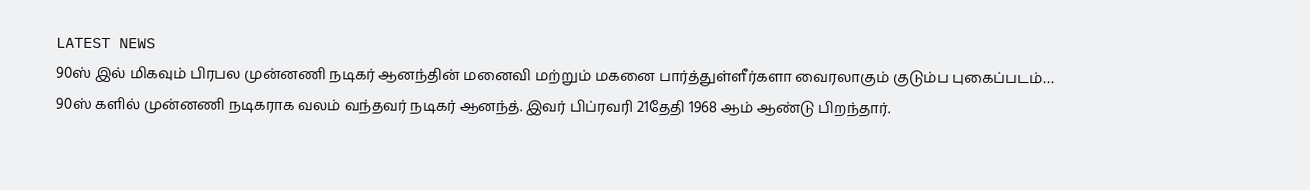LATEST NEWS
90ஸ் இல் மிகவும் பிரபல முன்னணி நடிகர் ஆனந்தின் மனைவி மற்றும் மகனை பார்த்துள்ளீர்களா வைரலாகும் குடும்ப புகைப்படம்…
90ஸ் களில் முன்னணி நடிகராக வலம் வந்தவர் நடிகர் ஆனந்த். இவர் பிப்ரவரி 21தேதி 1968 ஆம் ஆண்டு பிறந்தார்.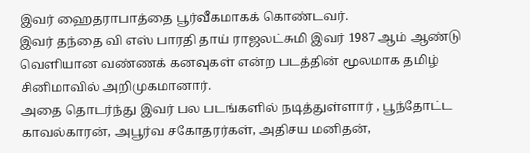இவர் ஹைதராபாத்தை பூர்வீகமாகக் கொண்டவர்.
இவர் தந்தை வி எஸ் பாரதி தாய் ராஜலட்சுமி இவர் 1987 ஆம் ஆண்டு வெளியான வண்ணக் கனவுகள் என்ற படத்தின் மூலமாக தமிழ் சினிமாவில் அறிமுகமானார்.
அதை தொடர்ந்து இவர் பல படங்களில் நடித்துள்ளார் , பூந்தோட்ட காவல்காரன், அபூர்வ சகோதரர்கள், அதிசய மனிதன்,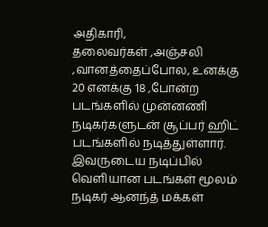அதிகாரி,
தலைவர்கள் ,அஞ்சலி ,வானத்தைப்போல, உனக்கு 20 எனக்கு 18 ,போன்ற படங்களில் முன்னணி நடிகர்களுடன் சூப்பர் ஹிட் படங்களில் நடித்துள்ளார்.
இவருடைய நடிப்பில் வெளியான படங்கள் மூலம் நடிகர் ஆனந்த் மக்கள்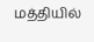மத்தியில்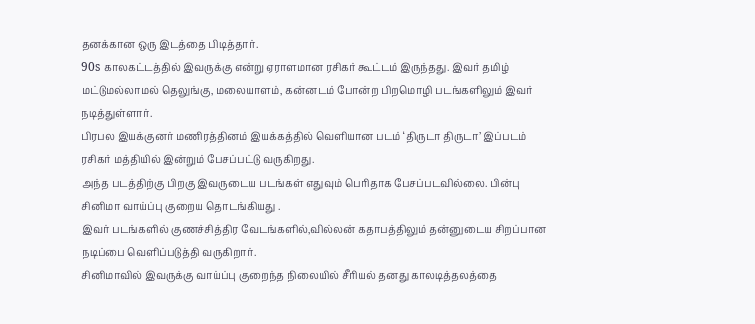தனக்கான ஒரு இடத்தை பிடித்தார்.
90s காலகட்டத்தில் இவருக்கு என்று ஏராளமான ரசிகர் கூட்டம் இருந்தது. இவர் தமிழ் மட்டுமல்லாமல் தெலுங்கு, மலையாளம், கன்னடம் போன்ற பிறமொழி படங்களிலும் இவர் நடித்துள்ளார்.
பிரபல இயக்குனர் மணிரத்தினம் இயக்கத்தில் வெளியான படம் ‘திருடா திருடா’ இப்படம் ரசிகர் மத்தியில் இன்றும் பேசப்பட்டு வருகிறது.
அந்த படத்திற்கு பிறகு இவருடைய படங்கள் எதுவும் பெரிதாக பேசப்படவில்லை. பின்பு சினிமா வாய்ப்பு குறைய தொடங்கியது .
இவர் படங்களில் குணச்சித்திர வேடங்களில்,வில்லன் கதாபத்திலும் தன்னுடைய சிறப்பான நடிப்பை வெளிப்படுத்தி வருகிறார்.
சினிமாவில் இவருக்கு வாய்ப்பு குறைந்த நிலையில் சீரியல் தனது காலடித்தலத்தை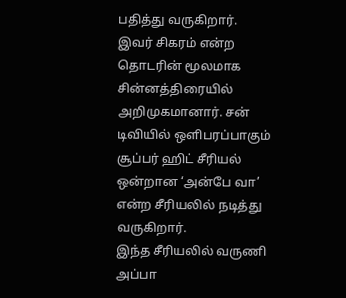பதித்து வருகிறார்.
இவர் சிகரம் என்ற தொடரின் மூலமாக சின்னத்திரையில் அறிமுகமானார். சன் டிவியில் ஒளிபரப்பாகும் சூப்பர் ஹிட் சீரியல் ஒன்றான ‘அன்பே வா’ என்ற சீரியலில் நடித்து வருகிறார்.
இந்த சீரியலில் வருணி அப்பா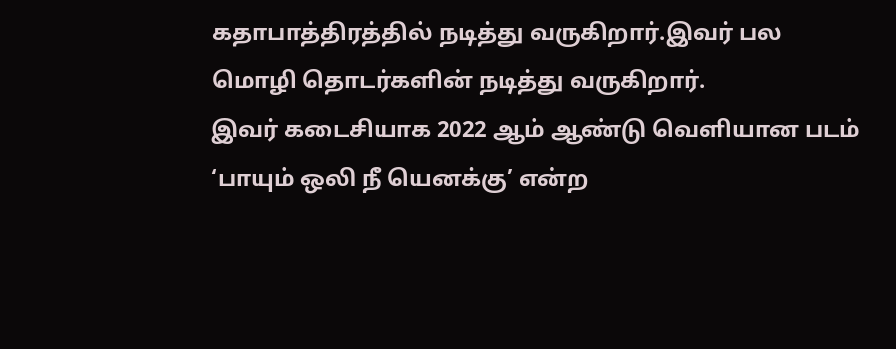கதாபாத்திரத்தில் நடித்து வருகிறார்.இவர் பல மொழி தொடர்களின் நடித்து வருகிறார்.
இவர் கடைசியாக 2022 ஆம் ஆண்டு வெளியான படம் ‘பாயும் ஒலி நீ யெனக்கு’ என்ற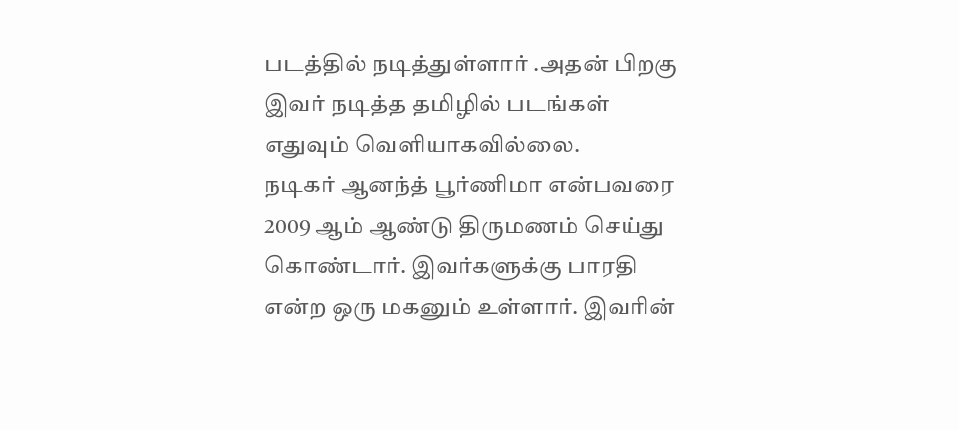படத்தில் நடித்துள்ளார் .அதன் பிறகு இவர் நடித்த தமிழில் படங்கள் எதுவும் வெளியாகவில்லை.
நடிகர் ஆனந்த் பூர்ணிமா என்பவரை 2009 ஆம் ஆண்டு திருமணம் செய்து கொண்டார். இவர்களுக்கு பாரதி என்ற ஒரு மகனும் உள்ளார். இவரின்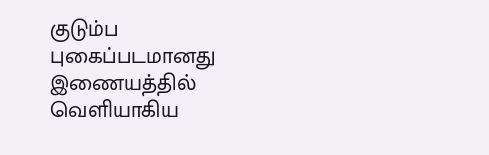குடும்ப புகைப்படமானது இணையத்தில் வெளியாகிய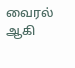வைரல் ஆகி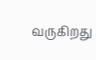வருகிறது